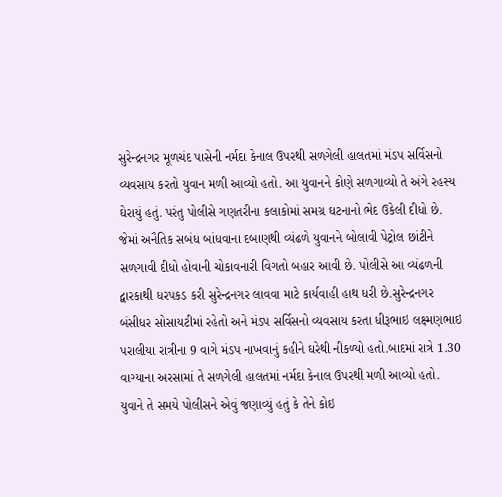સુરેન્દ્રનગર મૂળચંદ પાસેની નર્મદા કેનાલ ઉપરથી સળગેલી હાલતમાં મંડપ સર્વિસનો વ્યવસાય કરતો યુવાન મળી આવ્યો હતો. આ યુવાનને કોણે સળગાવ્યો તે અંગે રહસ્ય ઘેરાયું હતું. પરંતુ પોલીસે ગણતરીના કલાકોમાં સમગ્ર ઘટનાનો ભેદ ઉકેલી દીધો છે. જેમાં અનૈતિક સબંધ બાંધવાના દબાણથી વ્યંઢળે યુવાનને બોલાવી પેટ્રોલ છાંટીને સળગાવી દીધો હોવાની ચોકાવનારી વિગતો બહાર આવી છે. પોલીસે આ વ્યંઢળની દ્વારકાથી ધરપકડ કરી સુરેન્દ્રનગર લાવવા માટે કાર્યવાહી હાથ ધરી છે.સુરેન્દ્રનગર બંસીધર સોસાયટીમાં રહેતો અને મંડપ સર્વિસનો વ્યવસાય કરતા ધીરૂભાઇ લક્ષ્મણભાઇ પરાલીયા રાત્રીના 9 વાગે મંડપ નાખવાનું કહીને ઘરેથી નીકળ્યો હતો.બાદમાં રાત્રે 1.30 વાગ્યાના અરસામાં તે સળગેલી હાલતમાં નર્મદા કેનાલ ઉપરથી મળી આવ્યો હતો. યુવાને તે સમયે પોલીસને એવું જણાવ્યું હતું કે તેને કોઇ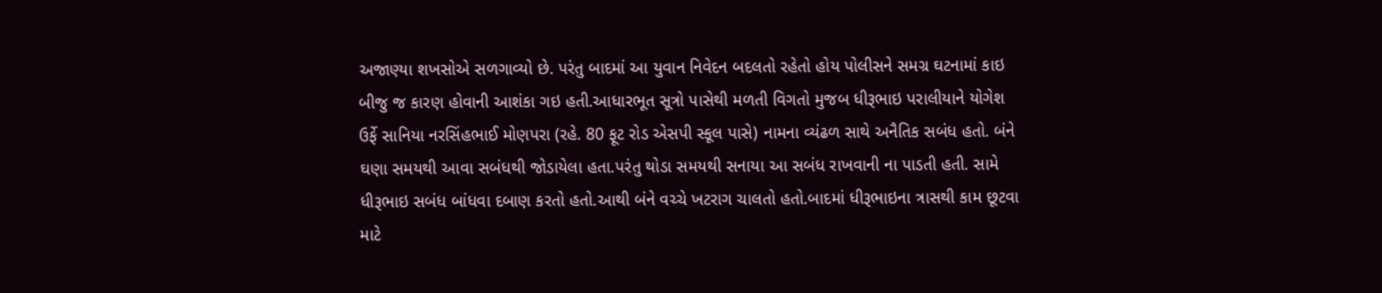અજાણ્યા શખસોએ સળગાવ્યો છે. પરંતુ બાદમાં આ યુવાન નિવેદન બદલતો રહેતો હોય પોલીસને સમગ્ર ઘટનામાં કાઇ બીજુ જ કારણ હોવાની આશંકા ગઇ હતી.આધારભૂત સૂત્રો પાસેથી મળતી વિગતો મુજબ ધીરૂભાઇ પરાલીયાને યોગેશ ઉર્ફે સાનિયા નરસિંહભાઈ મોણપરા (રહે. 80 ફૂટ રોડ એસપી સ્કૂલ પાસે) નામના વ્યંઢળ સાથે અનૈતિક સબંધ હતો. બંને ઘણા સમયથી આવા સબંધથી જોડાયેલા હતા.પરંતુ થોડા સમયથી સનાયા આ સબંધ રાખવાની ના પાડતી હતી. સામે ધીરૂભાઇ સબંધ બાંધવા દબાણ કરતો હતો.આથી બંને વચ્ચે ખટરાગ ચાલતો હતો.બાદમાં ધીરૂભાઇના ત્રાસથી કામ છૂટવા માટે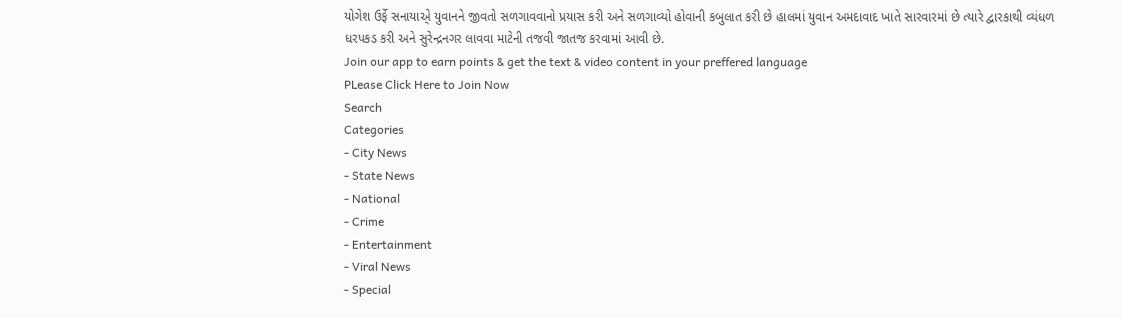યોગેશ ઉર્ફે સનાયાએ્ યુવાનને જીવતો સળગાવવાનો પ્રયાસ કરી અને સળગાવ્યો હોવાની કબુલાત કરી છે હાલમાં યુવાન અમદાવાદ ખાતે સારવારમાં છે ત્યારે દ્વારકાથી વ્યંધળ ધરપકડ કરી અને સુરેન્દ્રનગર લાવવા માટેની તજવી જાતજ કરવામાં આવી છે.
Join our app to earn points & get the text & video content in your preffered language
PLease Click Here to Join Now
Search
Categories
- City News
- State News
- National
- Crime
- Entertainment
- Viral News
- Special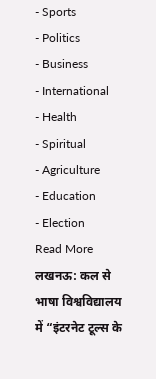- Sports
- Politics
- Business
- International
- Health
- Spiritual
- Agriculture
- Education
- Election
Read More
लखनऊ: कल से भाषा विश्वविद्यालय में “इंटरनेट टूल्स के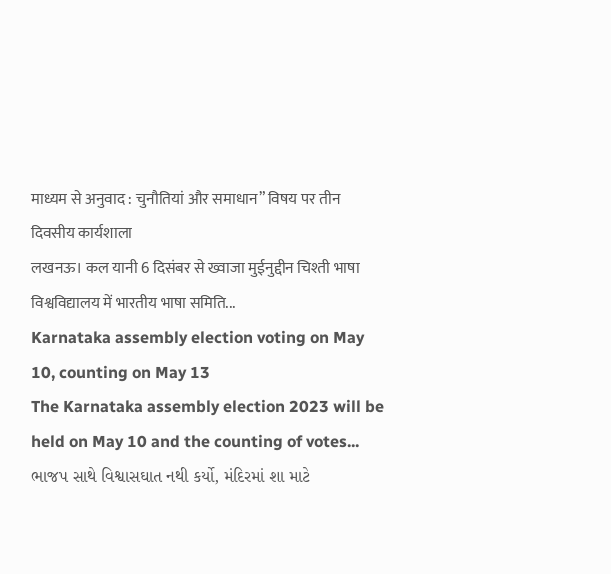माध्यम से अनुवाद : चुनौतियां और समाधान” विषय पर तीन दिवसीय कार्यशाला
लखनऊ। कल यानी 6 दिसंबर से ख्वाजा मुईनुद्दीन चिश्ती भाषा विश्वविद्यालय में भारतीय भाषा समिति...
Karnataka assembly election voting on May 10, counting on May 13
The Karnataka assembly election 2023 will be held on May 10 and the counting of votes...
ભાજપ સાથે વિશ્વાસઘાત નથી કર્યો, મંદિરમાં શા માટે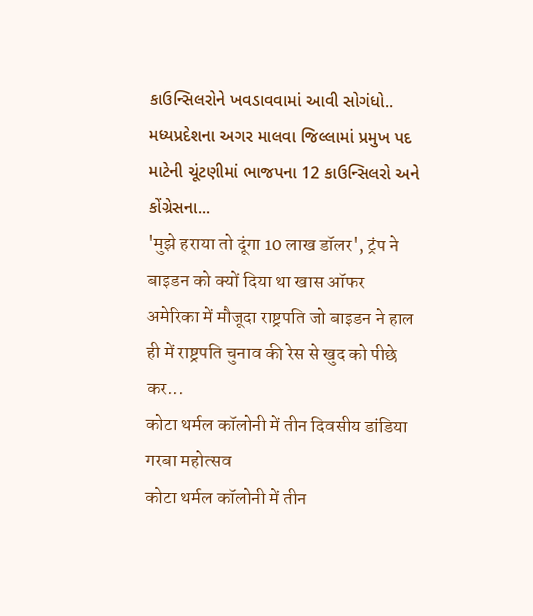કાઉન્સિલરોને ખવડાવવામાં આવી સોગંધો..
મધ્યપ્રદેશના અગર માલવા જિલ્લામાં પ્રમુખ પદ માટેની ચૂંટણીમાં ભાજપના 12 કાઉન્સિલરો અને કોંગ્રેસના...
'मुझे हराया तो दूंगा 10 लाख डॉलर', ट्रंप ने बाइडन को क्यों दिया था खास ऑफर
अमेरिका में मौजूदा राष्ट्रपति जो बाइडन ने हाल ही में राष्ट्रपति चुनाव की रेस से खुद को पीछे कर...
कोटा थर्मल कॉलोनी में तीन दिवसीय डांडिया गरबा महोत्सव
कोटा थर्मल कॉलोनी में तीन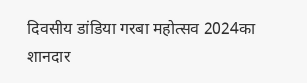दिवसीय डांडिया गरबा महोत्सव 2024का शानदार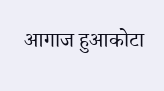आगाज हुआकोटा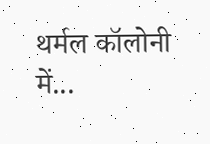थर्मल कॉलोनी में...